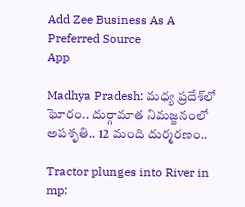Add Zee Business As A Preferred Source
App

Madhya Pradesh: మధ్య ప్రదేశ్‌లో ఘోరం.. దుర్గామాత నిమజ్జనంలో అపశృతి.. 12 మంది దుర్మరణం..

Tractor plunges into River in mp: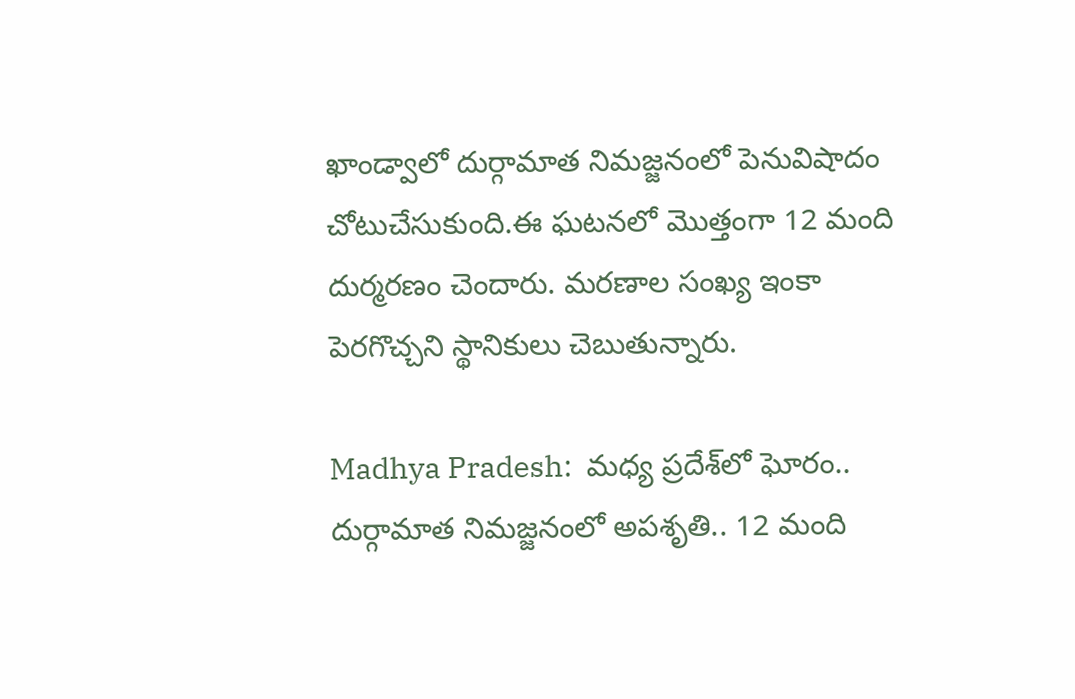ఖాండ్వాలో దుర్గామాత నిమజ్జనంలో పెనువిషాదం చోటుచేసుకుంది.ఈ ఘటనలో మొత్తంగా 12 మంది దుర్మరణం చెందారు. మరణాల సంఖ్య ఇంకా పెరగొచ్చని స్థానికులు చెబుతున్నారు.

Madhya Pradesh:  మధ్య ప్రదేశ్‌లో ఘోరం.. దుర్గామాత నిమజ్జనంలో అపశృతి.. 12 మంది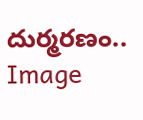దుర్మరణం..
Image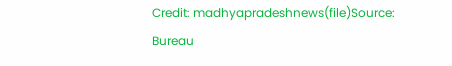Credit: madhyapradeshnews(file)Source: Bureau